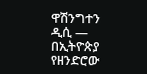ዋሽንግተን ዲሲ —
በኢትዮጵያ የዘንድሮው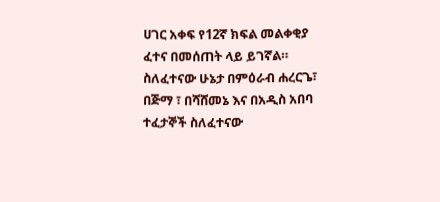ሀገር አቀፍ የ12ኛ ክፍል መልቀቂያ ፈተና በመሰጠት ላይ ይገኛል። ስለፈተናው ሁኔታ በምዕራብ ሐረርጌ፣ በጅማ ፣ በሻሸመኔ እና በአዲስ አበባ ተፈታኞች ስለፈተናው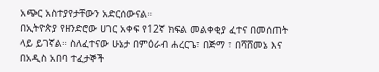አጭር አስተያየታቸውን አድርሰውናል።
በኢትዮጵያ የዘንድሮው ሀገር አቀፍ የ12ኛ ክፍል መልቀቂያ ፈተና በመሰጠት ላይ ይገኛል። ስለፈተናው ሁኔታ በምዕራብ ሐረርጌ፣ በጅማ ፣ በሻሸመኔ እና በአዲስ አበባ ተፈታኞች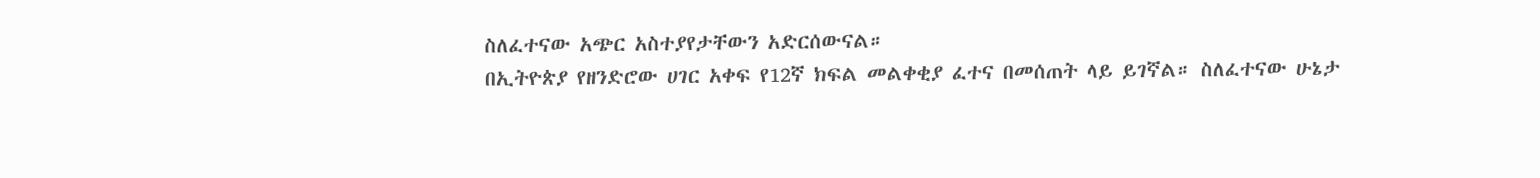ስለፈተናው አጭር አስተያየታቸውን አድርሰውናል።
በኢትዮጵያ የዘንድሮው ሀገር አቀፍ የ12ኛ ክፍል መልቀቂያ ፈተና በመሰጠት ላይ ይገኛል። ስለፈተናው ሁኔታ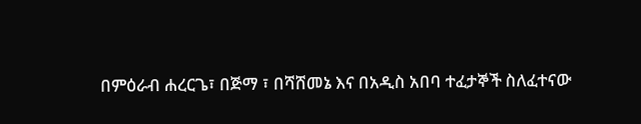በምዕራብ ሐረርጌ፣ በጅማ ፣ በሻሸመኔ እና በአዲስ አበባ ተፈታኞች ስለፈተናው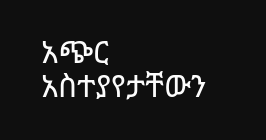አጭር አስተያየታቸውን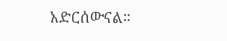አድርሰውናል።